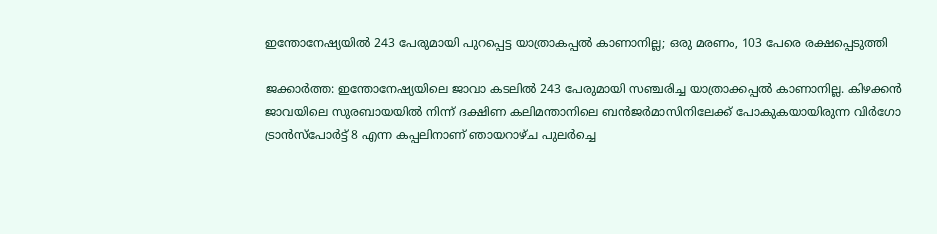ഇന്തോനേഷ്യയിൽ 243 പേരുമായി പുറപ്പെട്ട യാത്രാകപ്പൽ കാണാനില്ല; ഒരു മരണം, 103 പേരെ രക്ഷപ്പെടുത്തി

ജക്കാർത്ത: ഇന്തോനേഷ്യയിലെ ജാവാ കടലിൽ 243 പേരുമായി സഞ്ചരിച്ച യാത്രാക്കപ്പൽ കാണാനില്ല. കിഴക്കൻ ജാവയിലെ സുരബായയിൽ നിന്ന് ദക്ഷിണ കലിമന്താനിലെ ബൻജർമാസിനിലേക്ക് പോകുകയായിരുന്ന വിർഗോ ട്രാൻസ്‌പോർട്ട് 8 എന്ന കപ്പലിനാണ് ഞായറാഴ്ച പുലർച്ചെ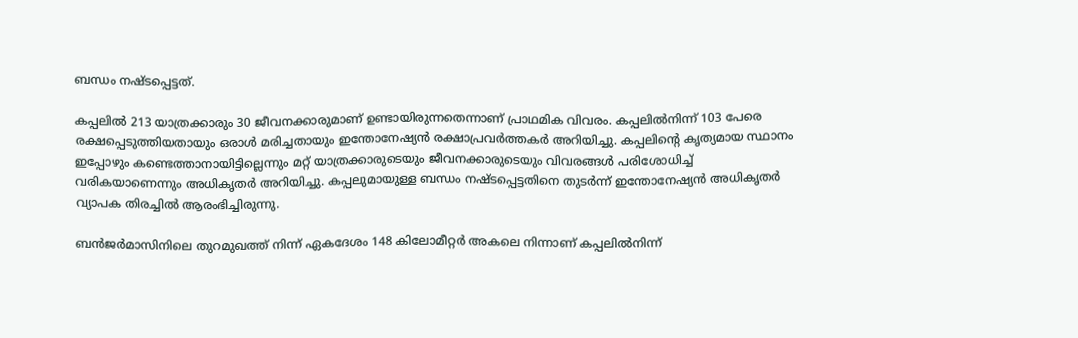ബന്ധം നഷ്ടപ്പെട്ടത്.

കപ്പലിൽ 213 യാത്രക്കാരും 30 ജീവനക്കാരുമാണ് ഉണ്ടായിരുന്നതെന്നാണ് പ്രാഥമിക വിവരം. കപ്പലിൽനിന്ന് 103 പേരെ രക്ഷപ്പെടുത്തിയതായും ഒരാൾ മരിച്ചതായും ഇന്തോനേഷ്യൻ രക്ഷാപ്രവർത്തകർ അറിയിച്ചു. കപ്പലിന്റെ കൃത്യമായ സ്ഥാനം ഇപ്പോഴും കണ്ടെത്താനായിട്ടില്ലെന്നും മറ്റ് യാത്രക്കാരുടെയും ജീവനക്കാരുടെയും വിവരങ്ങൾ പരിശോധിച്ച് വരികയാണെന്നും അധികൃതർ അറിയിച്ചു. കപ്പലുമായുള്ള ബന്ധം നഷ്ടപ്പെട്ടതിനെ തുടർന്ന് ഇന്തോനേഷ്യൻ അധികൃതർ വ്യാപക തിരച്ചിൽ ആരംഭിച്ചിരുന്നു.

ബൻജർമാസിനിലെ തുറമുഖത്ത് നിന്ന് ഏകദേശം 148 കിലോമീറ്റർ അകലെ നിന്നാണ് കപ്പലിൽനിന്ന്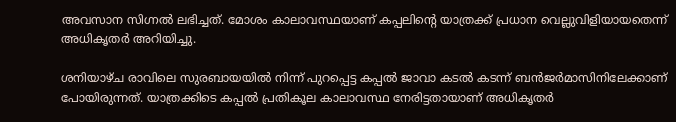അവസാന സിഗ്നൽ ലഭിച്ചത്. മോശം കാലാവസ്ഥയാണ് കപ്പലിന്റെ യാത്രക്ക് പ്രധാന വെല്ലുവിളിയായതെന്ന് അധികൃതർ അറിയിച്ചു.

ശനിയാഴ്ച രാവിലെ സുരബായയിൽ നിന്ന് പുറപ്പെട്ട കപ്പൽ ജാവാ കടൽ കടന്ന് ബൻജർമാസിനിലേക്കാണ് പോയിരുന്നത്. യാത്രക്കിടെ കപ്പൽ പ്രതികൂല കാലാവസ്ഥ നേരിട്ടതായാണ് അധികൃതർ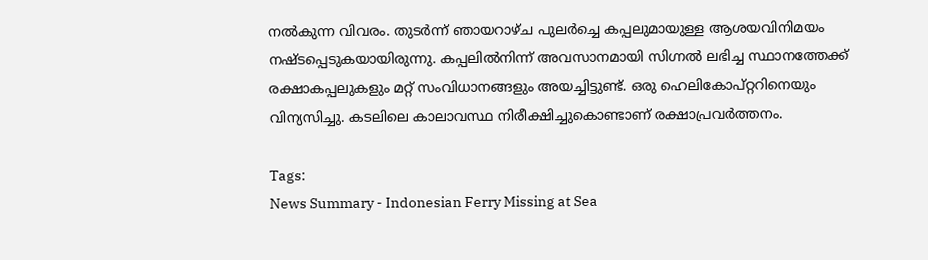നൽകുന്ന വിവരം. തുടർന്ന് ഞായറാഴ്ച പുലർച്ചെ കപ്പലുമായുള്ള ആശയവിനിമയം നഷ്ടപ്പെടുകയായിരുന്നു. കപ്പലിൽനിന്ന് അവസാനമായി സിഗ്നൽ ലഭിച്ച സ്ഥാനത്തേക്ക് രക്ഷാകപ്പലുകളും മറ്റ് സംവിധാനങ്ങളും അയച്ചിട്ടുണ്ട്. ഒരു ഹെലികോപ്റ്ററിനെയും വിന്യസിച്ചു. കടലിലെ കാലാവസ്ഥ നിരീക്ഷിച്ചുകൊണ്ടാണ് രക്ഷാപ്രവർത്തനം.

Tags:
News Summary - Indonesian Ferry Missing at Sea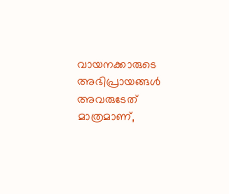വായനക്കാരുടെ അഭിപ്രായങ്ങള്‍ അവരുടേത് മാത്രമാണ്,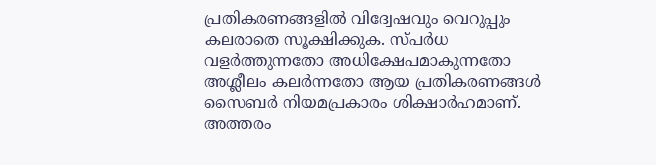പ്രതികരണങ്ങളിൽ വിദ്വേഷവും വെറുപ്പും കലരാതെ സൂക്ഷിക്കുക. സ്പർധ വളർത്തുന്നതോ അധിക്ഷേപമാകുന്നതോ അശ്ലീലം കലർന്നതോ ആയ പ്രതികരണങ്ങൾ സൈബർ നിയമപ്രകാരം ശിക്ഷാർഹമാണ്. അത്തരം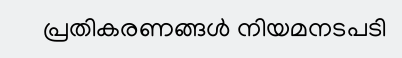പ്രതികരണങ്ങൾ നിയമനടപടി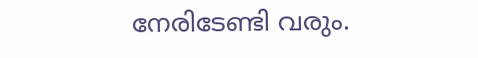നേരിടേണ്ടി വരും.